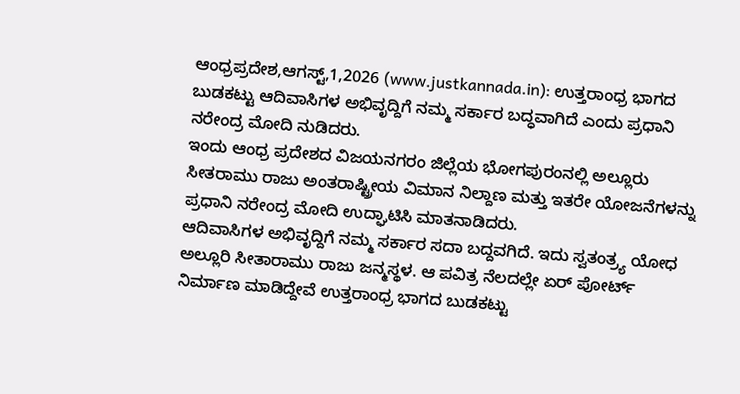ಆಂಧ್ರಪ್ರದೇಶ,ಆಗಸ್ಟ್,1,2026 (www.justkannada.in): ಉತ್ತರಾಂಧ್ರ ಭಾಗದ ಬುಡಕಟ್ಟು ಆದಿವಾಸಿಗಳ ಅಭಿವೃದ್ದಿಗೆ ನಮ್ಮ ಸರ್ಕಾರ ಬದ್ಧವಾಗಿದೆ ಎಂದು ಪ್ರಧಾನಿ ನರೇಂದ್ರ ಮೋದಿ ನುಡಿದರು.
ಇಂದು ಆಂಧ್ರ ಪ್ರದೇಶದ ವಿಜಯನಗರಂ ಜಿಲ್ಲೆಯ ಭೋಗಪುರಂನಲ್ಲಿ ಅಲ್ಲೂರು ಸೀತರಾಮು ರಾಜು ಅಂತರಾಷ್ಟ್ರೀಯ ವಿಮಾನ ನಿಲ್ದಾಣ ಮತ್ತು ಇತರೇ ಯೋಜನೆಗಳನ್ನು ಪ್ರಧಾನಿ ನರೇಂದ್ರ ಮೋದಿ ಉದ್ಘಾಟಿಸಿ ಮಾತನಾಡಿದರು.
ಆದಿವಾಸಿಗಳ ಅಭಿವೃದ್ದಿಗೆ ನಮ್ಮ ಸರ್ಕಾರ ಸದಾ ಬದ್ದವಗಿದೆ. ಇದು ಸ್ವತಂತ್ರ್ಯ ಯೋಧ ಅಲ್ಲೂರಿ ಸೀತಾರಾಮು ರಾಜು ಜನ್ಮಸ್ಥಳ. ಆ ಪವಿತ್ರ ನೆಲದಲ್ಲೇ ಏರ್ ಪೋರ್ಟ್ ನಿರ್ಮಾಣ ಮಾಡಿದ್ದೇವೆ ಉತ್ತರಾಂಧ್ರ ಭಾಗದ ಬುಡಕಟ್ಟು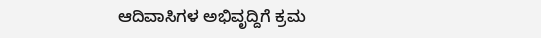ಆದಿವಾಸಿಗಳ ಅಭಿವೃದ್ದಿಗೆ ಕ್ರಮ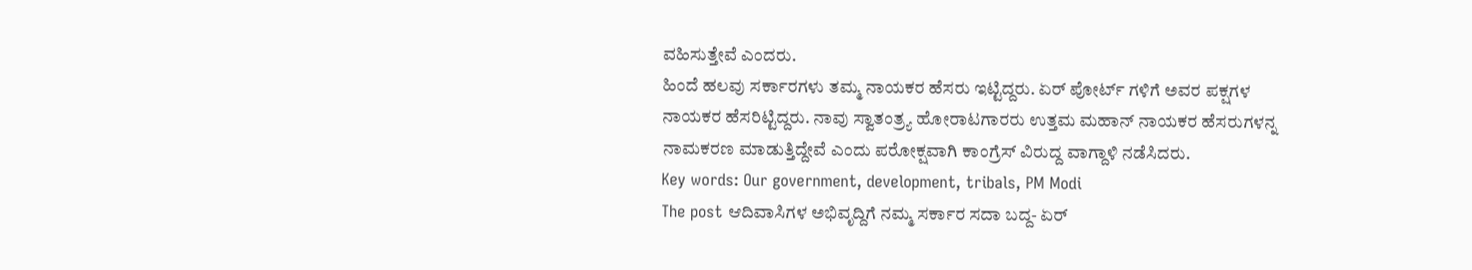ವಹಿಸುತ್ತೇವೆ ಎಂದರು.
ಹಿಂದೆ ಹಲವು ಸರ್ಕಾರಗಳು ತಮ್ಮ ನಾಯಕರ ಹೆಸರು ಇಟ್ಟಿದ್ದರು. ಏರ್ ಪೋರ್ಟ್ ಗಳಿಗೆ ಅವರ ಪಕ್ಷಗಳ ನಾಯಕರ ಹೆಸರಿಟ್ಟಿದ್ದರು. ನಾವು ಸ್ವಾತಂತ್ರ್ಯ ಹೋರಾಟಗಾರರು ಉತ್ತಮ ಮಹಾನ್ ನಾಯಕರ ಹೆಸರುಗಳನ್ನ ನಾಮಕರಣ ಮಾಡುತ್ತಿದ್ದೇವೆ ಎಂದು ಪರೋಕ್ಷವಾಗಿ ಕಾಂಗ್ರೆಸ್ ವಿರುದ್ದ ವಾಗ್ದಾಳಿ ನಡೆಸಿದರು.
Key words: Our government, development, tribals, PM Modi
The post ಆದಿವಾಸಿಗಳ ಅಭಿವೃದ್ದಿಗೆ ನಮ್ಮ ಸರ್ಕಾರ ಸದಾ ಬದ್ದ- ಏರ್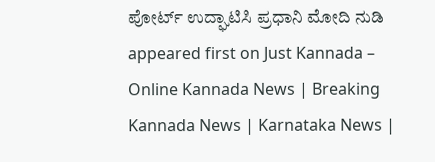ಪೋರ್ಟ್ ಉದ್ಘಾಟಿಸಿ ಪ್ರಧಾನಿ ಮೋದಿ ನುಡಿ appeared first on Just Kannada – Online Kannada News | Breaking Kannada News | Karnataka News |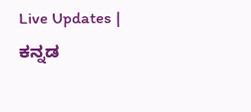Live Updates | ಕನ್ನಡ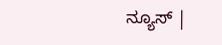ನ್ಯೂಸ್ |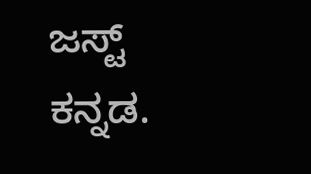ಜಸ್ಟ್ ಕನ್ನಡ.